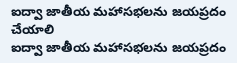ఐద్వా జాతీయ మహాసభలను జయప్రదం చేయాలి
ఐద్వా జాతీయ మహాసభలను జయప్రదం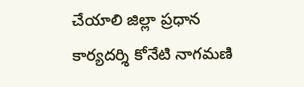చేయాలి జిల్లా ప్రధాన కార్యదర్శి కోనేటి నాగమణి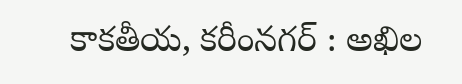కాకతీయ, కరీంనగర్ : అఖిల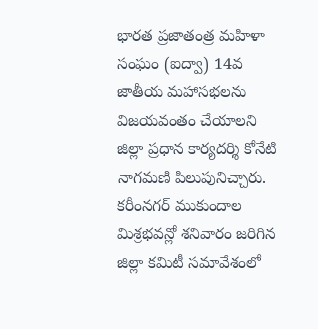భారత ప్రజాతంత్ర మహిళా సంఘం (ఐద్వా) 14వ జాతీయ మహాసభలను విజయవంతం చేయాలని జిల్లా ప్రధాన కార్యదర్శి కోనేటి నాగమణి పిలుపునిచ్చారు. కరీంనగర్ ముకుందాల మిశ్రభవన్లో శనివారం జరిగిన జిల్లా కమిటీ సమావేశంలో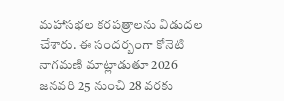మహాసభల కరపత్రాలను విడుదల చేశారు. ఈ సందర్బంగా కోనెటి నాగమణి మాట్లాడుతూ 2026 జనవరి 25 నుంచి 28 వరకు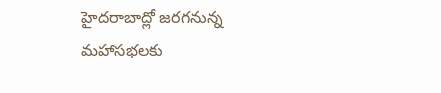హైదరాబాద్లో జరగనున్న మహాసభలకు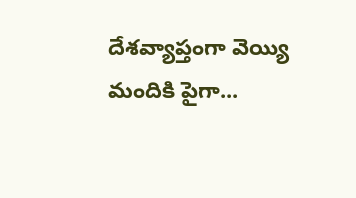దేశవ్యాప్తంగా వెయ్యి మందికి పైగా...